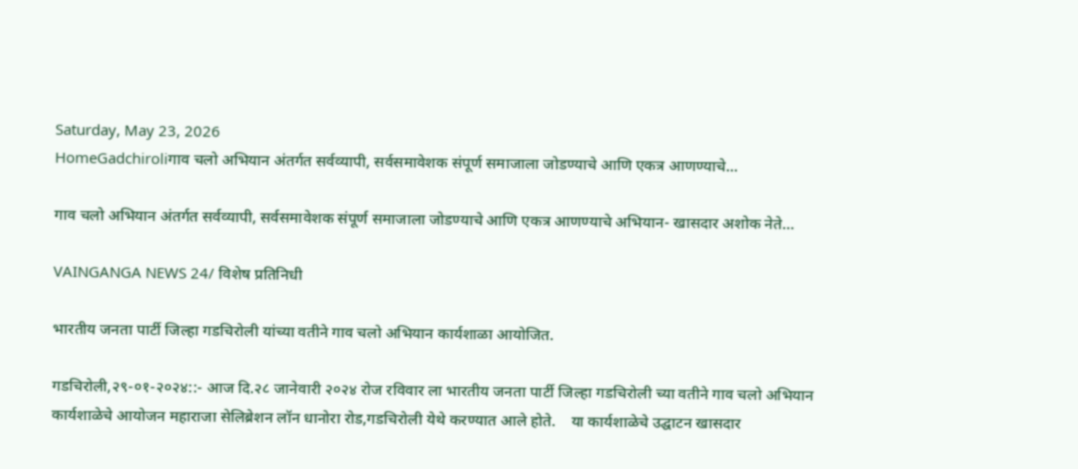Saturday, May 23, 2026
HomeGadchiroliगाव चलो अभियान अंतर्गत सर्वव्यापी, सर्वसमावेशक संपूर्ण समाजाला जोडण्याचे आणि एकत्र आणण्याचे...

गाव चलो अभियान अंतर्गत सर्वव्यापी, सर्वसमावेशक संपूर्ण समाजाला जोडण्याचे आणि एकत्र आणण्याचे अभियान- खासदार अशोक नेते…

VAINGANGA NEWS 24/ विशेष प्रतिनिधी

भारतीय जनता पार्टी जिल्हा गडचिरोली यांच्या वतीने गाव चलो अभियान कार्यशाळा आयोजित.

गडचिरोली,२९-०१-२०२४::- आज दि.२८ जानेवारी २०२४ रोज रविवार ला भारतीय जनता पार्टी जिल्हा गडचिरोली च्या वतीने गाव चलो अभियान कार्यशाळेचे आयोजन महाराजा सेलिब्रेशन लॉन धानोरा रोड,गडचिरोली येथे करण्यात आले होते.    या कार्यशाळेचे उद्घाटन खासदार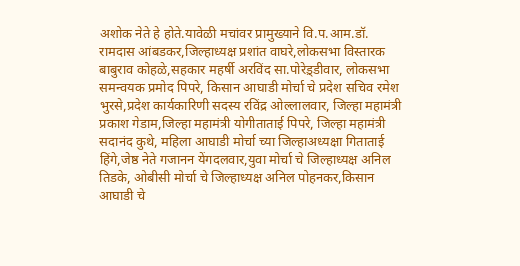अशोक नेते हे होते.यावेळी मचांवर प्रामुख्याने वि.प.आम.डॉ. रामदास आंबडकर,जिल्हाध्यक्ष प्रशांत वाघरे,लोकसभा विस्तारक बाबुराव कोहळे,सहकार महर्षी अरविंद सा.पोरेड़्डीवार, लोकसभा समन्वयक प्रमोद पिपरे, किसान आघाडी मोर्चा चे प्रदेश सचिव रमेश भुरसे,प्रदेश कार्यकारिणी सदस्य रविंद्र ओल्लालवार, जिल्हा महामंत्री प्रकाश गेडाम,जिल्हा महामंत्री योगीताताई पिपरे, जिल्हा महामंत्री सदानंद कुथे, महिला आघाडी मोर्चा च्या जिल्हाअध्यक्षा गिताताई हिंगे,जेष्ठ नेते गजानन येंगदलवार,युवा मोर्चा चे जिल्हाध्यक्ष अनिल तिडके, ओबीसी मोर्चा चे जिल्हाध्यक्ष अनिल पोहनकर,किसान आघाडी चे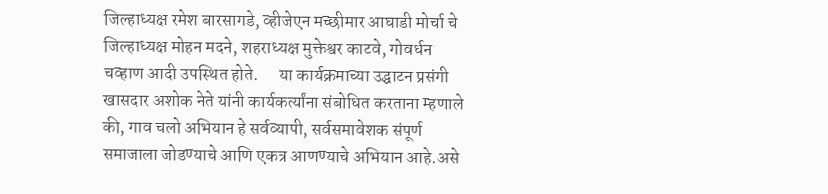जिल्हाध्यक्ष रमेश बारसागडे, व्हीजेएन मच्छीमार आघाडी मोर्चा चे जिल्हाध्यक्ष मोहन मदने, शहराध्यक्ष मुक्तेश्वर काटवे, गोवर्धन चव्हाण आदी उपस्थित होते.      या कार्यक्रमाच्या उद्घाटन प्रसंगी खासदार अशोक नेते यांनी कार्यकर्त्यांना संबोधित करताना म्हणाले की, गाव चलो अभियान हे सर्वव्यापी, सर्वसमावेशक संपूर्ण समाजाला जोडण्याचे आणि एकत्र आणण्याचे अभियान आहे.असे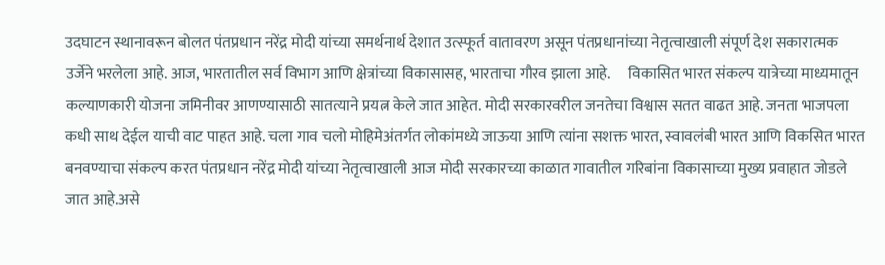उदघाटन स्थानावरून बोलत पंतप्रधान नरेंद्र मोदी यांच्या समर्थनार्थ देशात उत्स्फूर्त वातावरण असून पंतप्रधानांच्या नेतृत्वाखाली संपूर्ण देश सकारात्मक उर्जेने भरलेला आहे. आज, भारतातील सर्व विभाग आणि क्षेत्रांच्या विकासासह, भारताचा गौरव झाला आहे.      विकासित भारत संकल्प यात्रेच्या माध्यमातून कल्याणकारी योजना जमिनीवर आणण्यासाठी सातत्याने प्रयत्न केले जात आहेत. मोदी सरकारवरील जनतेचा विश्वास सतत वाढत आहे. जनता भाजपला कधी साथ देईल याची वाट पाहत आहे. चला गाव चलो मोहिमेअंतर्गत लोकांमध्ये जाऊया आणि त्यांना सशक्त भारत, स्वावलंबी भारत आणि विकसित भारत बनवण्याचा संकल्प करत पंतप्रधान नरेंद्र मोदी यांच्या नेतृत्वाखाली आज मोदी सरकारच्या काळात गावातील गरिबांना विकासाच्या मुख्य प्रवाहात जोडले जात आहे.असे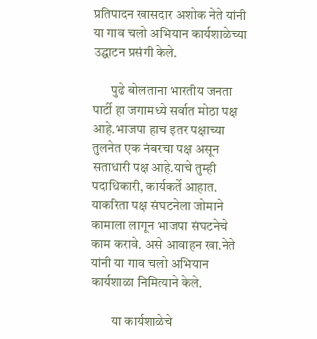प्रतिपादन खासदार अशोक नेते यांनी या गाव चलो अभियान कार्यशाळेच्या उद्घाटन प्रसंगी केले.

       पुढे बोलताना भारतीय जनता पार्टी हा जगामध्ये ‌सर्वात मोठा पक्ष आहे.भाजपा हाच इतर पक्षाच्या तुलनेत एक नंबरचा पक्ष असून सताधारी पक्ष आहे.याचे तुम्ही पदाधिकारी, कार्यकर्ते आहात. याकरिता पक्ष संघटनेला जोमाने कामाला लागून भाजपा संघटनेचे काम करावे. असे आवाहन खा.नेते यांनी या गाव चलो अभियान कार्यशाळा‌ निमित्याने केले.

        या कार्यशाळेचे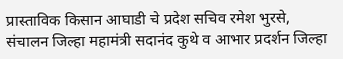प्रास्ताविक किसान आघाडी चे प्रदेश सचिव रमेश भुरसे, संचालन जिल्हा महामंत्री सदानंद कुथे व आभार प्रदर्शन जिल्हा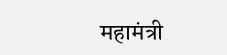महामंत्री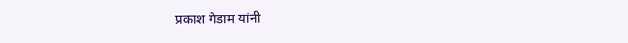प्रकाश गेडाम यांनी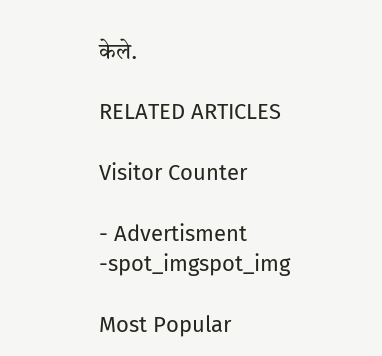केले.

RELATED ARTICLES

Visitor Counter

- Advertisment -spot_imgspot_img

Most Popular